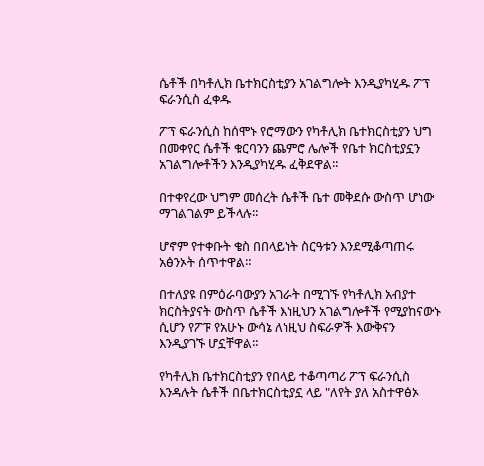ሴቶች በካቶሊክ ቤተክርስቲያን አገልግሎት እንዲያካሂዱ ፖፕ ፍራንሲስ ፈቀዱ

ፖፕ ፍራንሲስ ከሰሞኑ የሮማውን የካቶሊክ ቤተክርስቲያን ህግ በመቀየር ሴቶች ቁርባንን ጨምሮ ሌሎች የቤተ ክርስቲያኗን አገልግሎቶችን እንዲያካሂዱ ፈቅደዋል።

በተቀየረው ህግም መሰረት ሴቶች ቤተ መቅደሱ ውስጥ ሆነው ማገልገልም ይችላሉ።

ሆኖም የተቀቡት ቄስ በበላይነት ስርዓቱን እንደሚቆጣጠሩ አፅንኦት ሰጥተዋል።

በተለያዩ በምዕራባውያን አገራት በሚገኙ የካቶሊክ አብያተ ክርስትያናት ውስጥ ሴቶች እነዚህን አገልግሎቶች የሚያከናውኑ ሲሆን የፖፑ የአሁኑ ውሳኔ ለነዚህ ስፍራዎች እውቅናን እንዲያገኙ ሆኗቸዋል።

የካቶሊክ ቤተክርስቲያን የበላይ ተቆጣጣሪ ፖፕ ፍራንሲስ እንዳሉት ሴቶች በቤተክርስቲያኗ ላይ "ለየት ያለ አስተዋፅኦ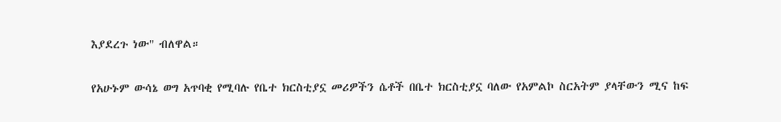እያደረጉ ነው" ብለዋል።

የአሁኑም ውሳኔ ወግ አጥባቂ የሚባሉ የቤተ ክርስቲያኗ መሪዎችን ሴቶች በቤተ ክርስቲያኗ ባለው የአምልኮ ስርአትም ያላቸውን ሚና ከፍ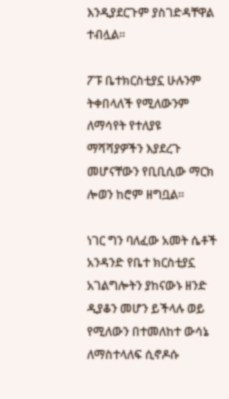እንዲያደርጉም ያስገድዳቸዋል ተብሏል።

ፖፑ ቤተክርስቲያኗ ሁሉንም ትቀበላለች የሚለውንም ለማሳየት የተለያዩ ማሻሻያዎችን እያደረጉ መሆናቸውን የቢቢሲው ማርክ ሎወን ከሮም ዘግቧል።

ነገር ግን ባለፈው አመት ሴቶች አንዳንድ የቤተ ክርስቲያኗ አገልግሎትን ያከናውኑ ዘንድ ዲያቆን መሆን ይችላሉ ወይ የሚለውን በተመለከተ ውሳኔ ለማስተላለፍ ሲኖዶሱ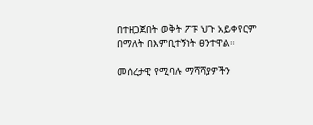በተዘጋጀበት ወቅት ፖፑ ህጉ አይቀየርም በማለት በእምቢተኝነት ፀንተዋል።

መሰረታዊ የሚባሉ ማሻሻያዎችን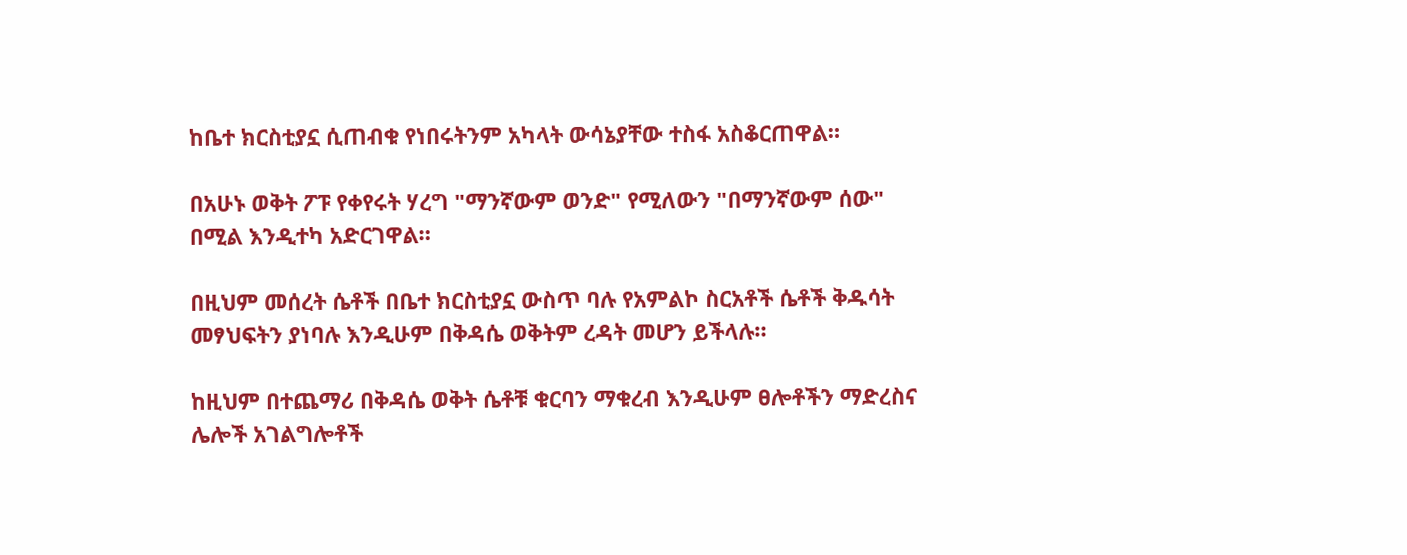ከቤተ ክርስቲያኗ ሲጠብቁ የነበሩትንም አካላት ውሳኔያቸው ተስፋ አስቆርጠዋል።

በአሁኑ ወቅት ፖፑ የቀየሩት ሃረግ "ማንኛውም ወንድ" የሚለውን "በማንኛውም ሰው" በሚል እንዲተካ አድርገዋል።

በዚህም መሰረት ሴቶች በቤተ ክርስቲያኗ ውስጥ ባሉ የአምልኮ ስርአቶች ሴቶች ቅዱሳት መፃህፍትን ያነባሉ እንዲሁም በቅዳሴ ወቅትም ረዳት መሆን ይችላሉ።

ከዚህም በተጨማሪ በቅዳሴ ወቅት ሴቶቹ ቁርባን ማቁረብ እንዲሁም ፀሎቶችን ማድረስና ሌሎች አገልግሎቶች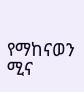የማከናወን ሚና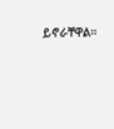ይኖራቸዋል።